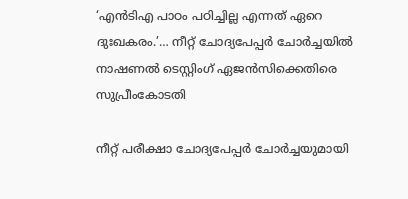‘എൻടിഎ പാഠം പഠിച്ചില്ല എന്നത് ഏറെ ദുഃഖകരം.’… നീറ്റ് ചോദ്യപേപ്പർ ചോർച്ചയിൽ നാഷണൽ ടെസ്റ്റിംഗ് ഏജൻസിക്കെതിരെ സുപ്രീംകോടതി

നീറ്റ് പരീക്ഷാ ചോദ്യപേപ്പർ ചോർച്ചയുമായി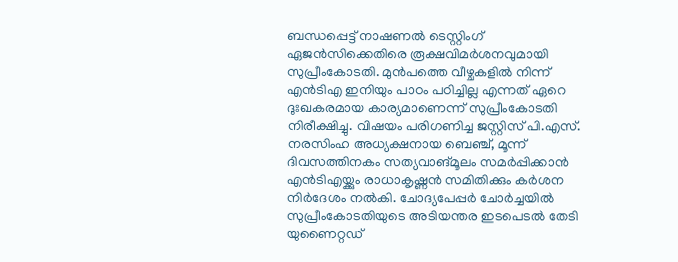ബന്ധപ്പെട്ട് നാഷണൽ ടെസ്റ്റിംഗ് ഏജൻസിക്കെതിരെ രൂക്ഷവിമർശനവുമായി സുപ്രീംകോടതി. മുൻപത്തെ വീഴ്ചകളിൽ നിന്ന് എൻടിഎ ഇനിയും പാഠം പഠിച്ചില്ല എന്നത് ഏറെ ദുഃഖകരമായ കാര്യമാണെന്ന് സുപ്രീംകോടതി നിരീക്ഷിച്ചു. വിഷയം പരിഗണിച്ച ജസ്റ്റിസ് പി.എസ്. നരസിംഹ അധ്യക്ഷനായ ബെഞ്ച്, മൂന്ന് ദിവസത്തിനകം സത്യവാങ്മൂലം സമർപ്പിക്കാൻ എൻടിഎയ്ക്കും രാധാകൃഷ്ണൻ സമിതിക്കും കർശന നിർദേശം നൽകി. ചോദ്യപേപ്പർ ചോർച്ചയിൽ സുപ്രീംകോടതിയുടെ അടിയന്തര ഇടപെടൽ തേടി യുണൈറ്റഡ്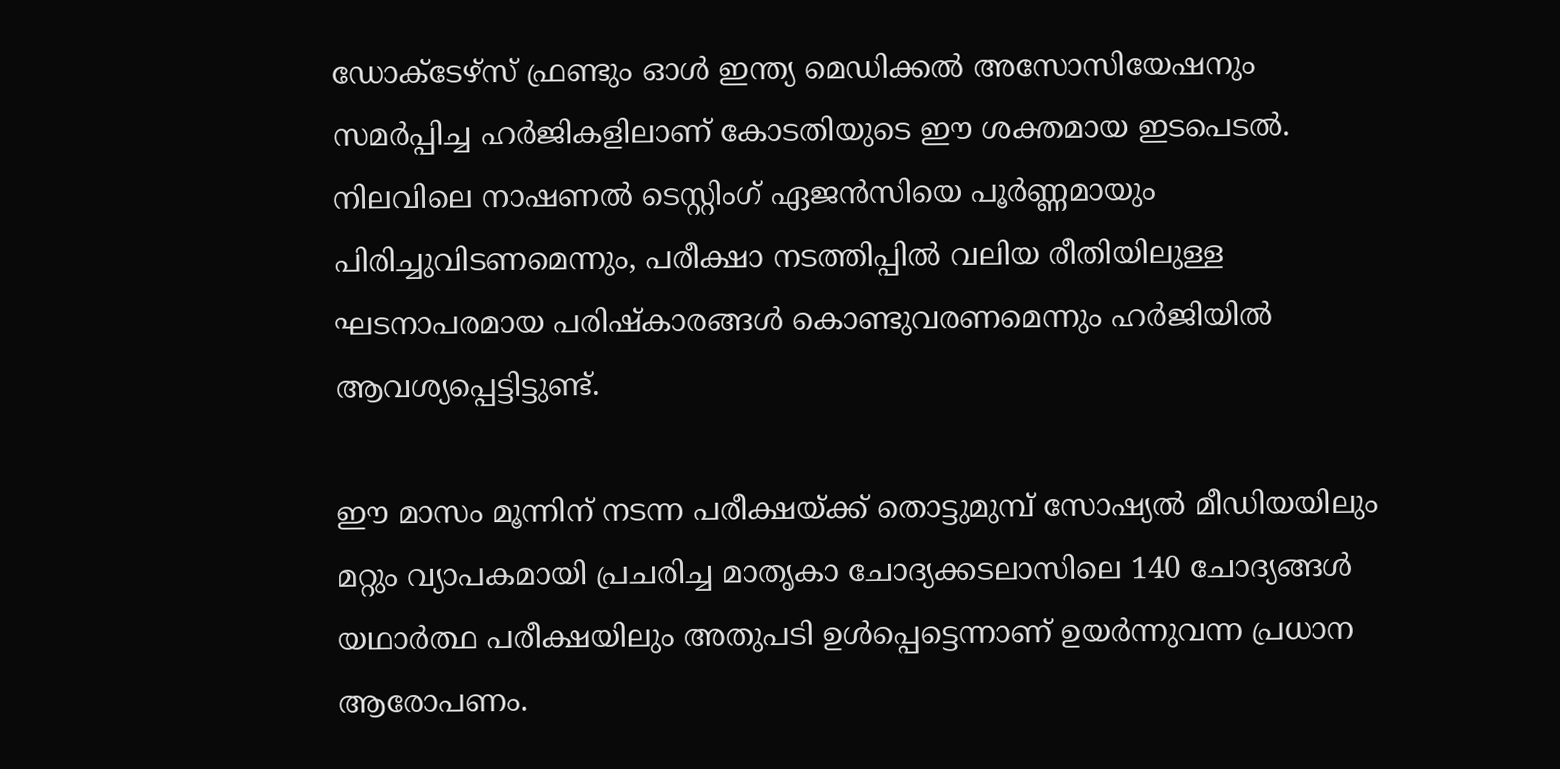ഡോക്ടേഴ്സ് ഫ്രണ്ടും ഓൾ ഇന്ത്യ മെഡിക്കൽ അസോസിയേഷനും സമർപ്പിച്ച ഹർജികളിലാണ് കോടതിയുടെ ഈ ശക്തമായ ഇടപെടൽ. നിലവിലെ നാഷണൽ ടെസ്റ്റിംഗ് ഏജൻസിയെ പൂർണ്ണമായും പിരിച്ചുവിടണമെന്നും, പരീക്ഷാ നടത്തിപ്പിൽ വലിയ രീതിയിലുള്ള ഘടനാപരമായ പരിഷ്കാരങ്ങൾ കൊണ്ടുവരണമെന്നും ഹർജിയിൽ ആവശ്യപ്പെട്ടിട്ടുണ്ട്.

ഈ മാസം മൂന്നിന് നടന്ന പരീക്ഷയ്ക്ക് തൊട്ടുമുമ്പ് സോഷ്യൽ മീഡിയയിലും മറ്റും വ്യാപകമായി പ്രചരിച്ച മാതൃകാ ചോദ്യക്കടലാസിലെ 140 ചോദ്യങ്ങൾ യഥാർത്ഥ പരീക്ഷയിലും അതുപടി ഉൾപ്പെട്ടെന്നാണ് ഉയർന്നുവന്ന പ്രധാന ആരോപണം.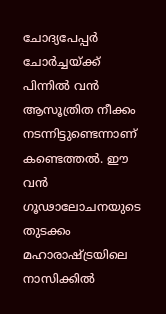ചോദ്യപേപ്പർ ചോർച്ചയ്ക്ക് പിന്നിൽ വൻ ആസൂത്രിത നീക്കം നടന്നിട്ടുണ്ടെന്നാണ് കണ്ടെത്തൽ. ഈ വൻ ഗൂഢാലോചനയുടെ തുടക്കം മഹാരാഷ്ട്രയിലെ നാസിക്കിൽ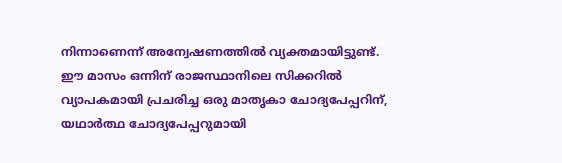നിന്നാണെന്ന് അന്വേഷണത്തിൽ വ്യക്തമായിട്ടുണ്ട്. ഈ മാസം ഒന്നിന് രാജസ്ഥാനിലെ സിക്കറിൽ വ്യാപകമായി പ്രചരിച്ച ഒരു മാതൃകാ ചോദ്യപേപ്പറിന്, യഥാർത്ഥ ചോദ്യപേപ്പറുമായി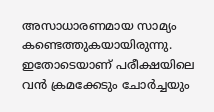അസാധാരണമായ സാമ്യം കണ്ടെത്തുകയായിരുന്നു. ഇതോടെയാണ് പരീക്ഷയിലെ വൻ ക്രമക്കേടും ചോർച്ചയും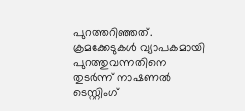പുറത്തറിഞ്ഞത്. ക്രമക്കേടുകൾ വ്യാപകമായി പുറത്തുവന്നതിനെ തുടർന്ന് നാഷണൽ ടെസ്റ്റിംഗ്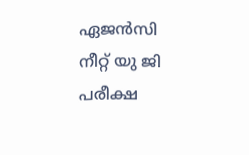ഏജൻസി നീറ്റ് യു ജി പരീക്ഷ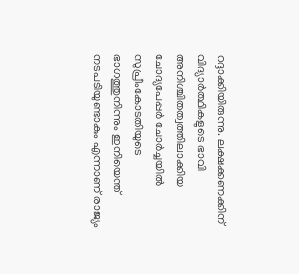റദ്ദാക്കിയിരുന്നു. ലക്ഷക്കണക്കിന് വിദ്യാർത്ഥികളുടെ ഭാവി അനിശ്ചിതത്വത്തിലാക്കിയ ചോദ്യപേപ്പർ ചോർച്ചയിൽ സുപ്രീംകോടതിയുടെ ഭാഗത്തുനിന്നും ഇനിയെന്ത് നടപടിയുണ്ടാകും എന്നാണ് രാജ്യം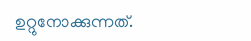ഉറ്റുനോക്കുന്നത്.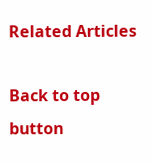Related Articles

Back to top button